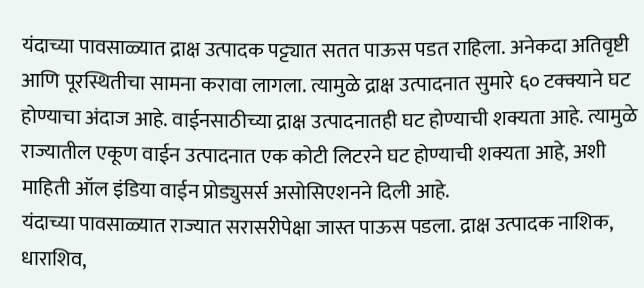यंदाच्या पावसाळ्यात द्राक्ष उत्पादक पट्ट्यात सतत पाऊस पडत राहिला. अनेकदा अतिवृष्टी आणि पूरस्थितीचा सामना करावा लागला. त्यामुळे द्राक्ष उत्पादनात सुमारे ६० टक्क्याने घट होण्याचा अंदाज आहे. वाईनसाठीच्या द्राक्ष उत्पादनातही घट होण्याची शक्यता आहे. त्यामुळे राज्यातील एकूण वाईन उत्पादनात एक कोटी लिटरने घट होण्याची शक्यता आहे, अशी माहिती ऑल इंडिया वाईन प्रोड्युसर्स असोसिएशनने दिली आहे.
यंदाच्या पावसाळ्यात राज्यात सरासरीपेक्षा जास्त पाऊस पडला. द्राक्ष उत्पादक नाशिक, धाराशिव,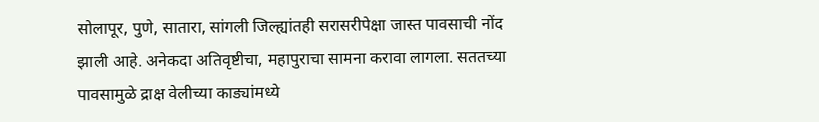सोलापूर, पुणे, सातारा, सांगली जिल्ह्यांतही सरासरीपेक्षा जास्त पावसाची नोंद झाली आहे. अनेकदा अतिवृष्टीचा, महापुराचा सामना करावा लागला. सततच्या पावसामुळे द्राक्ष वेलीच्या काड्यांमध्ये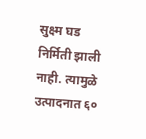सुक्ष्म घड निर्मिती झाली नाही. त्यामुळे उत्पादनात ६०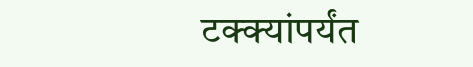टक्क्यांपर्यंत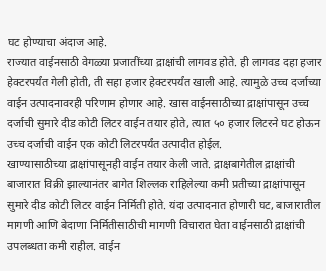घट होण्याचा अंदाज आहे.
राज्यात वाईनसाठी वेगळ्या प्रजातींच्या द्राक्षांची लागवड होते. ही लागवड दहा हजार हेक्टरपर्यंत गेली होती, ती सहा हजार हेक्टरपर्यंत खाली आहे. त्यामुळे उच्च दर्जाच्या वाईन उत्पादनावरही परिणाम होणार आहे. खास वाईनसाठीच्या द्राक्षांपासून उच्च दर्जाची सुमारे दीड कोटी लिटर वाईन तयार होते, त्यात ५० हजार लिटरने घट होऊन उच्च दर्जाची वाईन एक कोटी लिटरपर्यंत उत्पादीत होईल.
खाण्यासाठीच्या द्राक्षांपासूनही वाईन तयार केली जाते. द्राक्षबागेतील द्राक्षांची बाजारात विक्री झाल्यानंतर बागेत शिल्लक राहिलेल्या कमी प्रतीच्या द्राक्षांपासून सुमारे दीड कोटी लिटर वाईन निर्मिती होते. यंदा उत्पादनात होणारी घट, बाजारातील मागणी आणि बेदाणा निर्मितीसाठीची मागणी विचारात घेता वाईनसाठी द्राक्षांची उपलब्धता कमी राहील. वाईन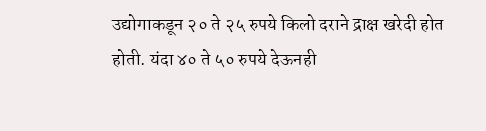उद्योगाकडून २० ते २५ रुपये किलो दराने द्राक्ष खरेदी होत होती. यंदा ४० ते ५० रुपये देऊनही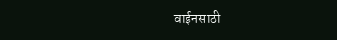वाईनसाठी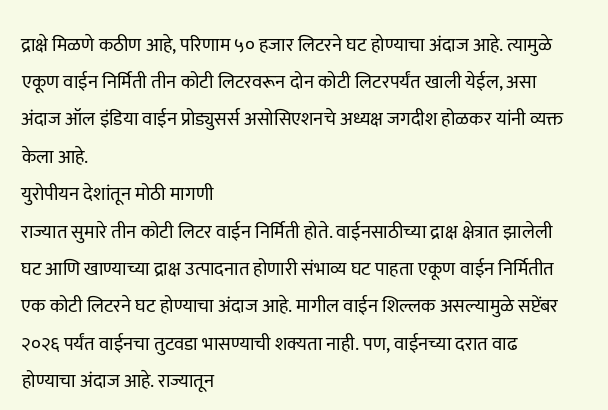द्राक्षे मिळणे कठीण आहे, परिणाम ५० हजार लिटरने घट होण्याचा अंदाज आहे. त्यामुळे एकूण वाईन निर्मिती तीन कोटी लिटरवरून दोन कोटी लिटरपर्यंत खाली येईल, असा अंदाज ऑल इंडिया वाईन प्रोड्युसर्स असोसिएशनचे अध्यक्ष जगदीश होळकर यांनी व्यक्त केला आहे.
युरोपीयन देशांतून मोठी मागणी
राज्यात सुमारे तीन कोटी लिटर वाईन निर्मिती होते. वाईनसाठीच्या द्राक्ष क्षेत्रात झालेली घट आणि खाण्याच्या द्राक्ष उत्पादनात होणारी संभाव्य घट पाहता एकूण वाईन निर्मितीत एक कोटी लिटरने घट होण्याचा अंदाज आहे. मागील वाईन शिल्लक असल्यामुळे सप्टेंबर २०२६ पर्यंत वाईनचा तुटवडा भासण्याची शक्यता नाही. पण, वाईनच्या दरात वाढ होण्याचा अंदाज आहे. राज्यातून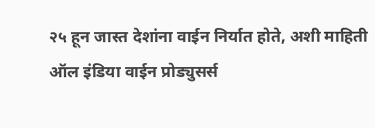२५ हून जास्त देशांना वाईन निर्यात होते, अशी माहिती ऑल इंडिया वाईन प्रोड्युसर्स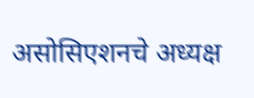असोसिएशनचे अध्यक्ष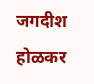जगदीश होळकर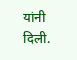यांनी दिली.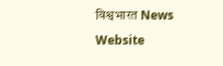विश्वभारत News Website